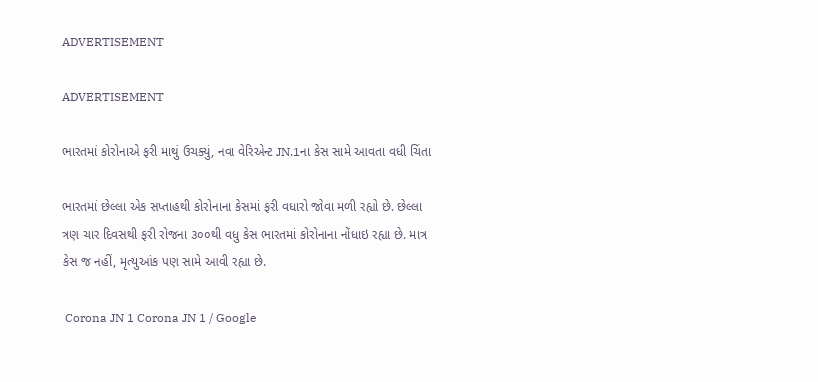ADVERTISEMENT

ADVERTISEMENT

ભારતમાં કોરોનાએ ફરી માથું ઉચક્યું, નવા વેરિએન્ટ JN.1ના કેસ સામે આવતા વધી ચિંતા

ભારતમાં છેલ્લા એક સપ્તાહથી કોરોનાના કેસમાં ફરી વધારો જોવા મળી રહ્યો છે. છેલ્લા ત્રણ ચાર દિવસથી ફરી રોજના ૩૦૦થી વધુ કેસ ભારતમાં કોરોનાના નોંધાઇ રહ્યા છે. માત્ર કેસ જ નહીં, મૃત્યુઆંક પણ સામે આવી રહ્યા છે.

 Corona JN 1 Corona JN 1 / Google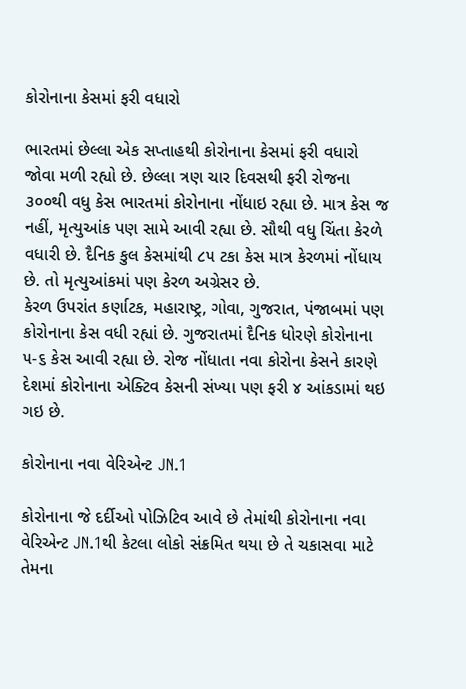કોરોનાના કેસમાં ફરી વધારો

ભારતમાં છેલ્લા એક સપ્તાહથી કોરોનાના કેસમાં ફરી વધારો જોવા મળી રહ્યો છે. છેલ્લા ત્રણ ચાર દિવસથી ફરી રોજના ૩૦૦થી વધુ કેસ ભારતમાં કોરોનાના નોંધાઇ રહ્યા છે. માત્ર કેસ જ નહીં, મૃત્યુઆંક પણ સામે આવી રહ્યા છે. સૌથી વધુ ચિંતા કેરળે વધારી છે. દૈનિક કુલ કેસમાંથી ૮૫ ટકા કેસ માત્ર કેરળમાં નોંધાય છે. તો મૃત્યુઆંકમાં પણ કેરળ અગ્રેસર છે.
કેરળ ઉપરાંત કર્ણાટક, મહારાષ્ટ્ર, ગોવા, ગુજરાત, પંજાબમાં પણ કોરોનાના કેસ વધી રહ્યાં છે. ગુજરાતમાં દૈનિક ધોરણે કોરોનાના ૫-૬ કેસ આવી રહ્યા છે. રોજ નોંધાતા નવા કોરોના કેસને કારણે દેશમાં કોરોનાના એક્ટિવ કેસની સંખ્યા પણ ફરી ૪ આંકડામાં થઇ ગઇ છે.

કોરોનાના નવા વેરિએન્ટ JN.1

કોરોનાના જે દર્દીઓ પોઝિટિવ આવે છે તેમાંથી કોરોનાના નવા વેરિએન્ટ JN.1થી કેટલા લોકો સંક્રમિત થયા છે તે ચકાસવા માટે તેમના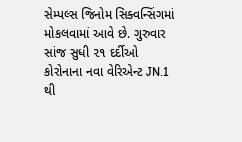સેમ્પલ્સ જિનોમ સિક્વન્સિંગમાં મોકલવામાં આવે છે. ગુરુવાર સાંજ સુધી ૨૧ દર્દીઓ કોરોનાના નવા વેરિએન્ટ JN.1 થી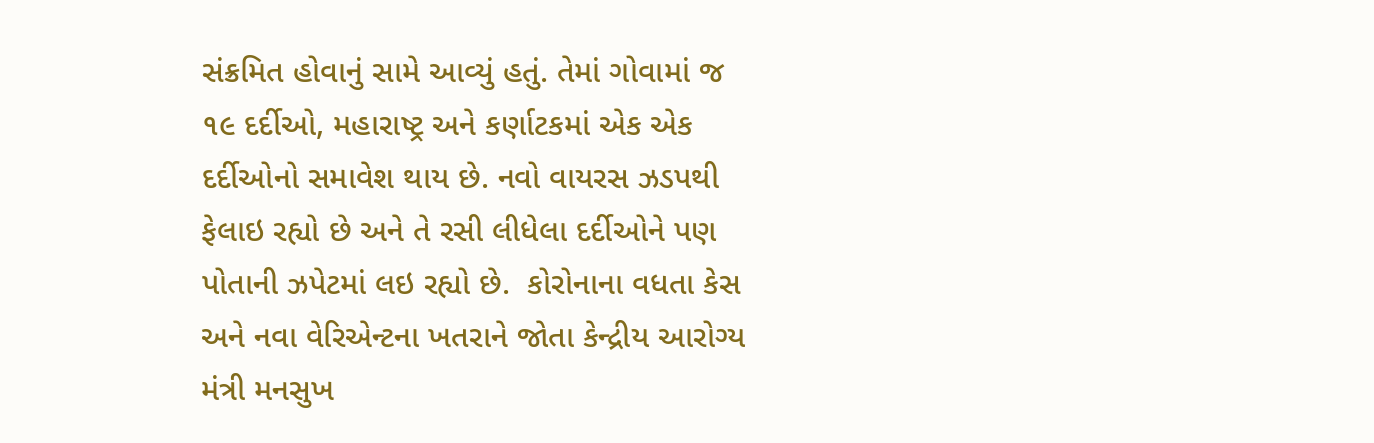સંક્રમિત હોવાનું સામે આવ્યું હતું. તેમાં ગોવામાં જ ૧૯ દર્દીઓ, મહારાષ્ટ્ર અને કર્ણાટકમાં એક એક દર્દીઓનો સમાવેશ થાય છે. નવો વાયરસ ઝડપથી ફેલાઇ રહ્યો છે અને તે રસી લીધેલા દર્દીઓને પણ પોતાની ઝપેટમાં લઇ રહ્યો છે.  કોરોનાના વધતા કેસ અને નવા વેરિએન્ટના ખતરાને જોતા કેન્દ્રીય આરોગ્ય મંત્રી મનસુખ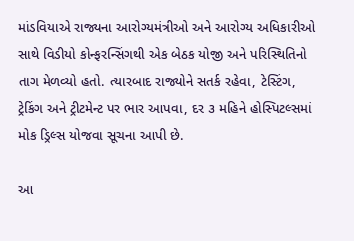માંડવિયાએ રાજ્યના આરોગ્યમંત્રીઓ અને આરોગ્ય અધિકારીઓ સાથે વિડીયો કોન્ફરન્સિંગથી એક બેઠક યોજી અને પરિસ્થિતિનો તાગ મેળવ્યો હતો. ત્યારબાદ રાજ્યોને સતર્ક રહેવા, ટેસ્ટિંગ, ટ્રેકિંગ અને ટ્રીટમેન્ટ પર ભાર આપવા, દર ૩ મહિને હોસ્પિટલ્સમાં મોક ડ્રિલ્સ યોજવા સૂચના આપી છે.

આ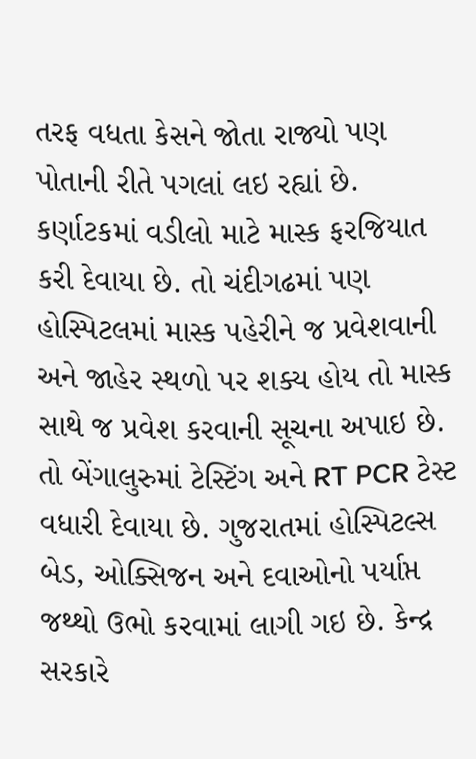તરફ વધતા કેસને જોતા રાજ્યો પણ પોતાની રીતે પગલાં લઇ રહ્યાં છે. કર્ણાટકમાં વડીલો માટે માસ્ક ફરજિયાત કરી દેવાયા છે. તો ચંદીગઢમાં પણ હોસ્પિટલમાં માસ્ક પહેરીને જ પ્રવેશવાની અને જાહેર સ્થળો પર શક્ય હોય તો માસ્ક સાથે જ પ્રવેશ કરવાની સૂચના અપાઇ છે. તો બેંગાલુરુમાં ટેસ્ટિંગ અને RT PCR ટેસ્ટ વધારી દેવાયા છે. ગુજરાતમાં હોસ્પિટલ્સ બેડ, ઓક્સિજન અને દવાઓનો પર્યાપ્ત જથ્થો ઉભો કરવામાં લાગી ગઇ છે. કેન્દ્ર સરકારે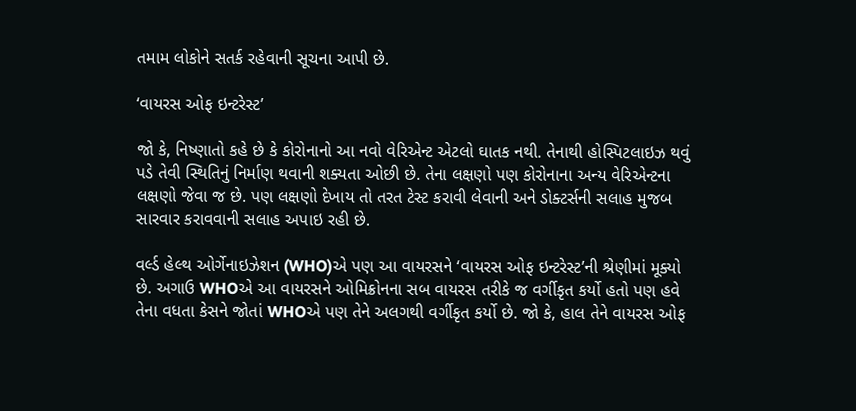તમામ લોકોને સતર્ક રહેવાની સૂચના આપી છે.

‘વાયરસ ઓફ ઇન્ટરેસ્ટ’

જો કે, નિષ્ણાતો કહે છે કે કોરોનાનો આ નવો વેરિએન્ટ એટલો ઘાતક નથી. તેનાથી હોસ્પિટલાઇઝ થવું પડે તેવી સ્થિતિનું નિર્માણ થવાની શક્યતા ઓછી છે. તેના લક્ષણો પણ કોરોનાના અન્ય વેરિએન્ટના લક્ષણો જેવા જ છે. પણ લક્ષણો દેખાય તો તરત ટેસ્ટ કરાવી લેવાની અને ડોક્ટર્સની સલાહ મુજબ સારવાર કરાવવાની સલાહ અપાઇ રહી છે.

વર્લ્ડ હેલ્થ ઓર્ગેનાઇઝેશન (WHO)એ પણ આ વાયરસને ‘વાયરસ ઓફ ઇન્ટરેસ્ટ’ની શ્રેણીમાં મૂક્યો છે. અગાઉ WHOએ આ વાયરસને ઓમિક્રોનના સબ વાયરસ તરીકે જ વર્ગીકૃત કર્યો હતો પણ હવે તેના વધતા કેસને જોતાં WHOએ પણ તેને અલગથી વર્ગીકૃત કર્યો છે. જો કે, હાલ તેને વાયરસ ઓફ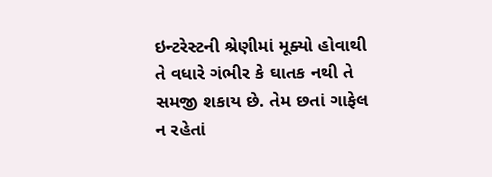ઇન્ટરેસ્ટની શ્રેણીમાં મૂક્યો હોવાથી તે વધારે ગંભીર કે ઘાતક નથી તે સમજી શકાય છે. તેમ છતાં ગાફેલ ન રહેતાં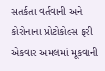સતર્કતા વર્તવાની અને કોરોનાના પ્રોટોકોલ્સ ફરી એકવાર અમલમાં મૂકવાની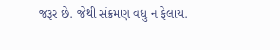જરૂર છે. જેથી સંક્રમણ વધુ ન ફેલાય.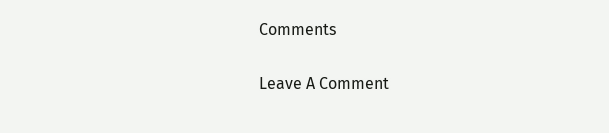Comments

Leave A Comment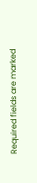Required fields are marked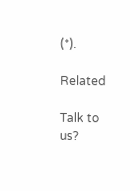(*).

Related

Talk to us?